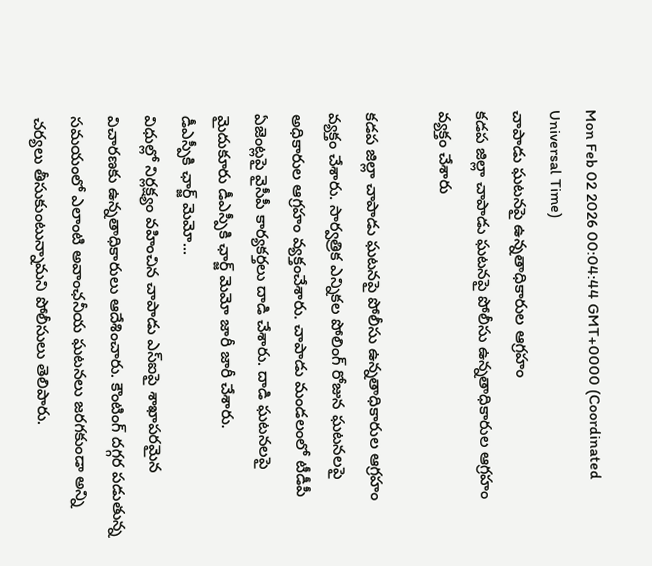Mon Feb 02 2026 00:04:44 GMT+0000 (Coordinated Universal Time)
చాపాడు ఘటనపై ఉన్నతాధికారుల ఆగ్రహం
కడప జిల్లా చాపాడు ఘటనపై పోలీసు ఉన్నతాధికారుల ఆగ్రహం వ్యక్తం చేశారు

కడప జిల్లా చాపాడు ఘటనపై పోలీసు ఉన్నతాధికారుల ఆగ్రహం వ్యక్తం చేశారు. సార్వత్రిక ఎన్నికల పోలింగ్ రోజున ఘటనలపై అధికారుల ఆగ్రహం వ్యక్తంచేశారు. చాపాడు మండలంలో టీడీపీ ఏజెంట్లపై వైసీపీ కార్యకర్తలు దాడి చేశారు. దాడి ఘటనలపై మైదుకూరు డీఎస్పీకి ఛార్జ్ మెమో జారీ జారీ చేశారు.
డీఎస్పీకి ఛార్జ్ మెమో...
విధుల్లో నిర్లక్ష్యం వహించిన చాపాడు ఎస్ఐపై శాఖాపరమైన విచారణకు ఉన్నతాధికారులు ఆదేశించారు. కౌంటింగ్ దగ్గర పడుతున్న సమయంలో ఎలాంటి అవాంఛనీయ ఘటనలు జరగకుండా అన్ని చర్యలు తీసుకుంటున్నామని పోలీసులు తెలిపారు.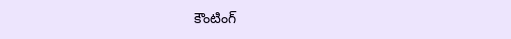కౌంటింగ్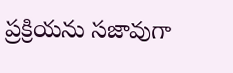ప్రక్రియను సజావుగా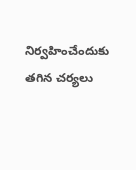నిర్వహించేందుకు తగిన చర్యలు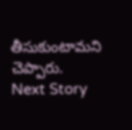తీసుకుంటామని చెప్పారు.
Next Story